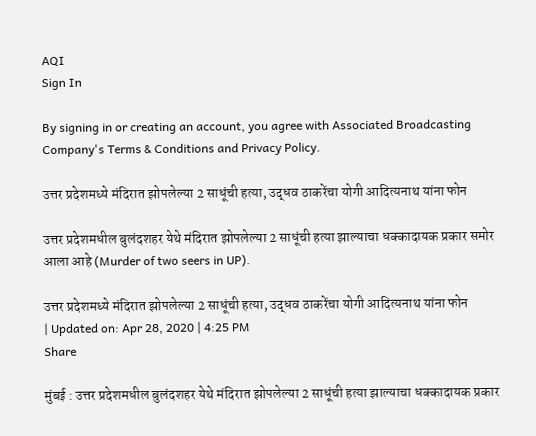AQI
Sign In

By signing in or creating an account, you agree with Associated Broadcasting Company's Terms & Conditions and Privacy Policy.

उत्तर प्रदेशमध्ये मंदिरात झोपलेल्या 2 साधूंची हत्या, उद्धव ठाकरेंचा योगी आदित्यनाथ यांना फोन

उत्तर प्रदेशमधील बुलंदशहर येथे मंदिरात झोपलेल्या 2 साधूंची हत्या झाल्याचा धक्कादायक प्रकार समोर आला आहे (Murder of two seers in UP).

उत्तर प्रदेशमध्ये मंदिरात झोपलेल्या 2 साधूंची हत्या, उद्धव ठाकरेंचा योगी आदित्यनाथ यांना फोन
| Updated on: Apr 28, 2020 | 4:25 PM
Share

मुंबई : उत्तर प्रदेशमधील बुलंदशहर येथे मंदिरात झोपलेल्या 2 साधूंची हत्या झाल्याचा धक्कादायक प्रकार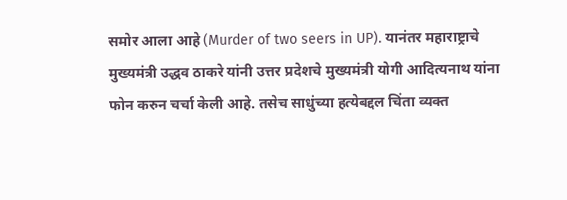समोर आला आहे (Murder of two seers in UP). यानंतर महाराष्ट्राचे मुख्यमंत्री उद्धव ठाकरे यांनी उत्तर प्रदेशचे मुख्यमंत्री योगी आदित्यनाथ यांना फोन करुन चर्चा केली आहे. तसेच साधुंच्या हत्येबद्दल चिंता व्यक्त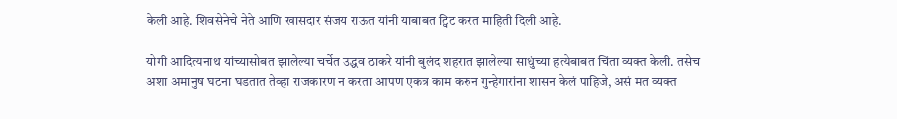केली आहे. शिवसेनेचे नेते आणि खासदार संजय राऊत यांनी याबाबत ट्विट करत माहिती दिली आहे.

योगी आदित्यनाथ यांच्यासोबत झालेल्या चर्चेत उद्धव ठाकरे यांनी बुलंद शहरात झालेल्या साधुंच्या हत्येबाबत चिंता व्यक्त केली. तसेच अशा अमानुष घटना घडतात तेव्हा राजकारण न करता आपण एकत्र काम करुन गुन्हेगारांना शासन केलं पाहिजे, असं मत व्यक्त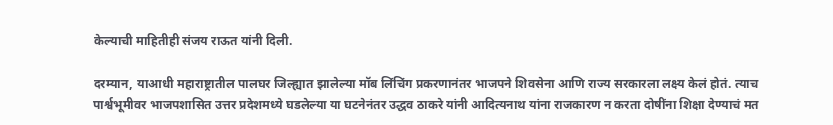केल्याची माहितीही संजय राऊत यांनी दिली.

दरम्यान, याआधी महाराष्ट्रातील पालघर जिल्ह्यात झालेल्या मॉब लिंचिंग प्रकरणानंतर भाजपने शिवसेना आणि राज्य सरकारला लक्ष्य केलं होतं. त्याच पार्श्वभूमीवर भाजपशासित उत्तर प्रदेशमध्ये घडलेल्या या घटनेनंतर उद्धव ठाकरे यांनी आदित्यनाथ यांना राजकारण न करता दोषींना शिक्षा देण्याचं मत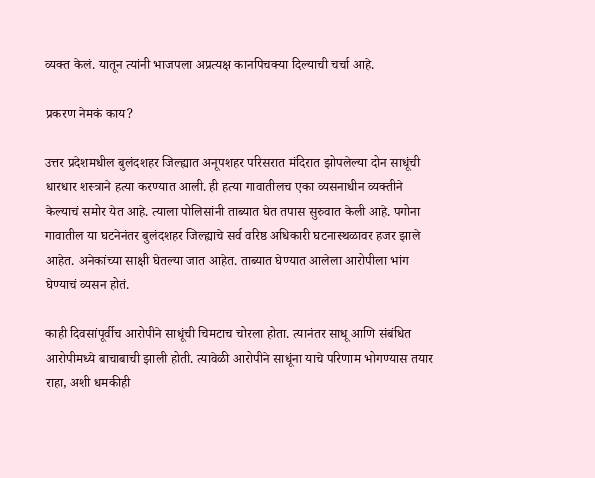व्यक्त केलं. यातून त्यांनी भाजपला अप्रत्यक्ष कानपिचक्या दिल्याची चर्चा आहे.

प्रकरण नेमकं काय?

उत्तर प्रदेशमधील बुलंदशहर जिल्ह्यात अनूपशहर परिसरात मंदिरात झोपलेल्या दोन साधूंची धारधार शस्त्राने हत्या करण्यात आली. ही हत्या गावातीलच एका व्यसनाधीन व्यक्तीने केल्याचं समोर येत आहे. त्याला पोलिसांनी ताब्यात घेत तपास सुरुवात केली आहे. पगोना गावातील या घटनेनंतर बुलंदशहर जिल्ह्याचे सर्व वरिष्ठ अधिकारी घटनास्थळावर हजर झाले आहेत. अनेकांच्या साक्षी घेतल्या जात आहेत. ताब्यात घेण्यात आलेला आरोपीला भांग घेण्याचं व्यसन होतं.

काही दिवसांपूर्वीच आरोपीने साधूंची चिमटाच चोरला होता. त्यानंतर साधू आणि संबंधित आरोपीमध्ये बाचाबाची झाली होती. त्यावेळी आरोपीने साधूंना याचे परिणाम भोगण्यास तयार राहा, अशी धमकीही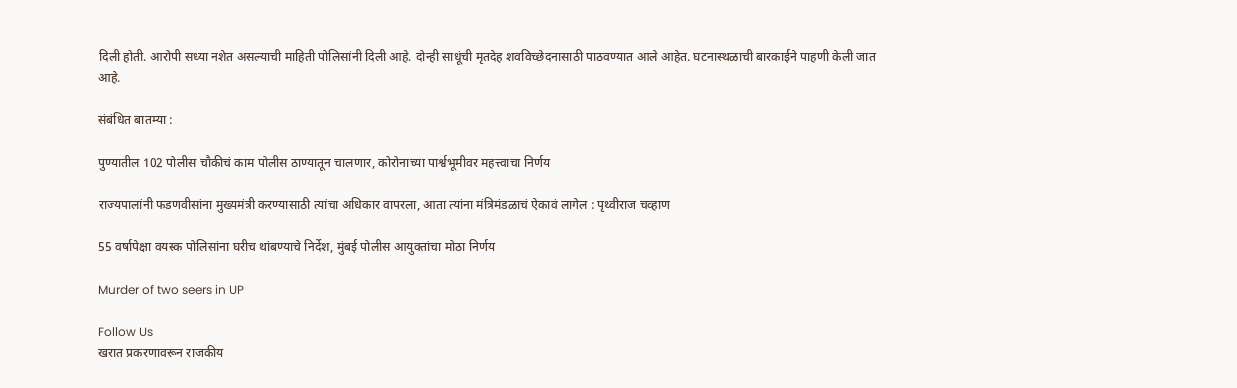दिली होती. आरोपी सध्या नशेत असल्याची माहिती पोलिसांनी दिली आहे. दोन्ही साधूंची मृतदेह शवविच्छेदनासाठी पाठवण्यात आले आहेत. घटनास्थळाची बारकाईने पाहणी केली जात आहे.

संबंधित बातम्या :

पुण्यातील 102 पोलीस चौकीचं काम पोलीस ठाण्यातून चालणार, कोरोनाच्या पार्श्वभूमीवर महत्त्वाचा निर्णय

राज्यपालांनी फडणवीसांना मुख्यमंत्री करण्यासाठी त्यांचा अधिकार वापरला, आता त्यांना मंत्रिमंडळाचं ऐकावं लागेल : पृथ्वीराज चव्हाण

55 वर्षापेक्षा वयस्क पोलिसांना घरीच थांबण्याचे निर्देश, मुंबई पोलीस आयुक्तांचा मोठा निर्णय

Murder of two seers in UP

Follow Us
खरात प्रकरणावरून राजकीय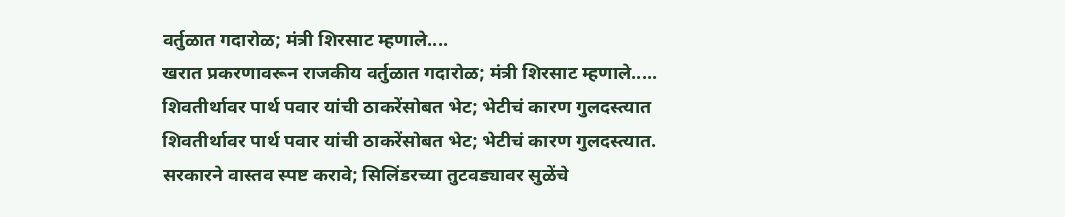वर्तुळात गदारोळ; मंत्री शिरसाट म्हणाले....
खरात प्रकरणावरून राजकीय वर्तुळात गदारोळ; मंत्री शिरसाट म्हणाले.....
शिवतीर्थावर पार्थ पवार यांची ठाकरेंसोबत भेट; भेटीचं कारण गुलदस्त्यात
शिवतीर्थावर पार्थ पवार यांची ठाकरेंसोबत भेट; भेटीचं कारण गुलदस्त्यात.
सरकारने वास्तव स्पष्ट करावे; सिलिंडरच्या तुटवड्यावर सुळेंचे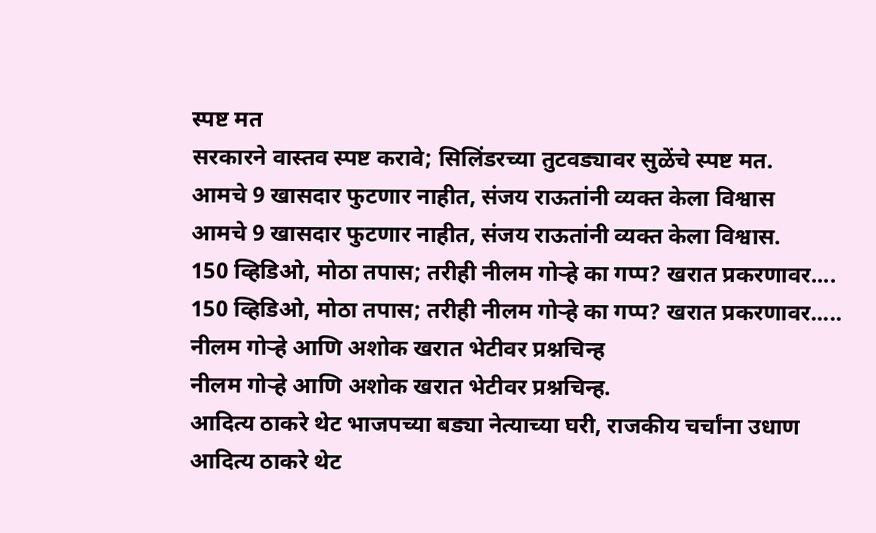स्पष्ट मत
सरकारने वास्तव स्पष्ट करावे; सिलिंडरच्या तुटवड्यावर सुळेंचे स्पष्ट मत.
आमचे 9 खासदार फुटणार नाहीत, संजय राऊतांनी व्यक्त केला विश्वास
आमचे 9 खासदार फुटणार नाहीत, संजय राऊतांनी व्यक्त केला विश्वास.
150 व्हिडिओ, मोठा तपास; तरीही नीलम गोऱ्हे का गप्प? खरात प्रकरणावर....
150 व्हिडिओ, मोठा तपास; तरीही नीलम गोऱ्हे का गप्प? खरात प्रकरणावर.....
नीलम गोऱ्हे आणि अशोक खरात भेटीवर प्रश्नचिन्ह
नीलम गोऱ्हे आणि अशोक खरात भेटीवर प्रश्नचिन्ह.
आदित्य ठाकरे थेट भाजपच्या बड्या नेत्याच्या घरी, राजकीय चर्चांना उधाण
आदित्य ठाकरे थेट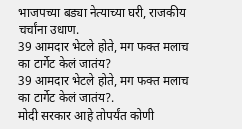भाजपच्या बड्या नेत्याच्या घरी, राजकीय चर्चांना उधाण.
39 आमदार भेटले होते, मग फक्त मलाच का टार्गेट केलं जातंय?
39 आमदार भेटले होते, मग फक्त मलाच का टार्गेट केलं जातंय?.
मोदी सरकार आहे तोपर्यंत कोणी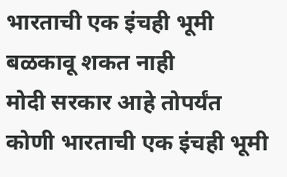भारताची एक इंचही भूमी बळकावू शकत नाही
मोदी सरकार आहे तोपर्यंत कोणी भारताची एक इंचही भूमी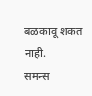बळकावू शकत नाही.
समन्स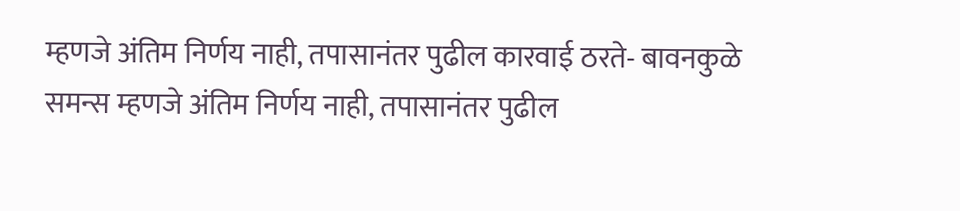म्हणजे अंतिम निर्णय नाही, तपासानंतर पुढील कारवाई ठरते- बावनकुळे
समन्स म्हणजे अंतिम निर्णय नाही, तपासानंतर पुढील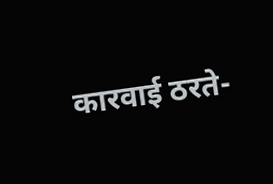कारवाई ठरते-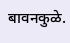बावनकुळे.